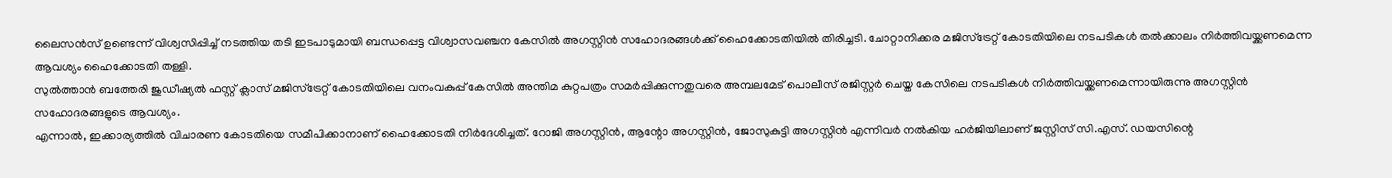ലൈസൻസ് ഉണ്ടെന്ന് വിശ്വസിപ്പിച്ച് നടത്തിയ തടി ഇടപാടുമായി ബന്ധപ്പെട്ട വിശ്വാസവഞ്ചന കേസിൽ അഗസ്റ്റിൻ സഹോദരങ്ങൾക്ക് ഹൈക്കോടതിയിൽ തിരിച്ചടി. ചോറ്റാനിക്കര മജിസ്ട്രേറ്റ് കോടതിയിലെ നടപടികൾ തൽക്കാലം നിർത്തിവയ്ക്കണമെന്ന ആവശ്യം ഹൈക്കോടതി തള്ളി.
സുൽത്താൻ ബത്തേരി ജുഡീഷ്യൽ ഫസ്റ്റ് ക്ലാസ് മജിസ്ട്രേറ്റ് കോടതിയിലെ വനംവകുപ്പ് കേസിൽ അന്തിമ കുറ്റപത്രം സമർപ്പിക്കുന്നതുവരെ അമ്പലമേട് പൊലീസ് രജിസ്റ്റർ ചെയ്ത കേസിലെ നടപടികൾ നിർത്തിവയ്ക്കണമെന്നായിരുന്നു അഗസ്റ്റിൻ സഹോദരങ്ങളുടെ ആവശ്യം.
എന്നാൽ, ഇക്കാര്യത്തിൽ വിചാരണ കോടതിയെ സമീപിക്കാനാണ് ഹൈക്കോടതി നിർദേശിച്ചത്. റോജി അഗസ്റ്റിൻ, ആന്റോ അഗസ്റ്റിൻ, ജോസുകുട്ടി അഗസ്റ്റിൻ എന്നിവർ നൽകിയ ഹർജിയിലാണ് ജസ്റ്റിസ് സി.എസ്. ഡയസിന്റെ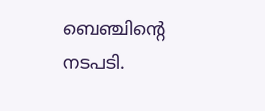ബെഞ്ചിന്റെ നടപടി.